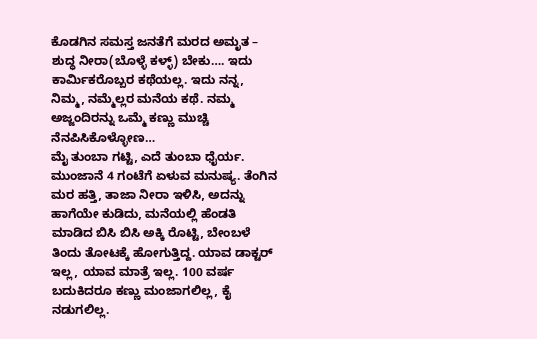ಕೊಡಗಿನ ಸಮಸ್ತ ಜನತೆಗೆ ಮರದ ಅಮೃತ – ಶುದ್ಧ ನೀರಾ(ಬೊಳ್ಳೆ ಕಳ್ಳ್) ಬೇಕು…. ಇದು ಕಾರ್ಮಿಕರೊಬ್ಬರ ಕಥೆಯಲ್ಲ. ಇದು ನನ್ನ, ನಿಮ್ಮ, ನಮ್ಮೆಲ್ಲರ ಮನೆಯ ಕಥೆ. ನಮ್ಮ ಅಜ್ಜಂದಿರನ್ನು ಒಮ್ಮೆ ಕಣ್ಣು ಮುಚ್ಚಿ ನೆನಪಿಸಿಕೊಳ್ಳೋಣ…
ಮೈ ತುಂಬಾ ಗಟ್ಟಿ, ಎದೆ ತುಂಬಾ ಧೈರ್ಯ. ಮುಂಜಾನೆ 4 ಗಂಟೆಗೆ ಏಳುವ ಮನುಷ್ಯ. ತೆಂಗಿನ ಮರ ಹತ್ತಿ, ತಾಜಾ ನೀರಾ ಇಳಿಸಿ, ಅದನ್ನು ಹಾಗೆಯೇ ಕುಡಿದು, ಮನೆಯಲ್ಲಿ ಹೆಂಡತಿ ಮಾಡಿದ ಬಿಸಿ ಬಿಸಿ ಅಕ್ಕಿ ರೊಟ್ಟಿ, ಬೇಂಬಳೆ ತಿಂದು ತೋಟಕ್ಕೆ ಹೋಗುತ್ತಿದ್ದ. ಯಾವ ಡಾಕ್ಟರ್ ಇಲ್ಲ, ಯಾವ ಮಾತ್ರೆ ಇಲ್ಲ. 100 ವರ್ಷ ಬದುಕಿದರೂ ಕಣ್ಣು ಮಂಜಾಗಲಿಲ್ಲ, ಕೈ ನಡುಗಲಿಲ್ಲ.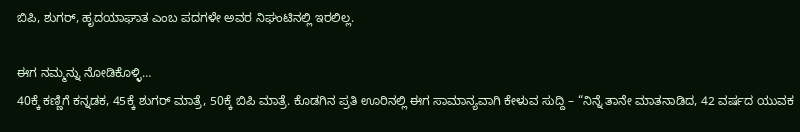ಬಿಪಿ, ಶುಗರ್, ಹೃದಯಾಘಾತ ಎಂಬ ಪದಗಳೇ ಅವರ ನಿಘಂಟಿನಲ್ಲಿ ಇರಲಿಲ್ಲ.

ಈಗ ನಮ್ಮನ್ನು ನೋಡಿಕೊಳ್ಳಿ…
40ಕ್ಕೆ ಕಣ್ಣಿಗೆ ಕನ್ನಡಕ, 45ಕ್ಕೆ ಶುಗರ್ ಮಾತ್ರೆ, 50ಕ್ಕೆ ಬಿಪಿ ಮಾತ್ರೆ. ಕೊಡಗಿನ ಪ್ರತಿ ಊರಿನಲ್ಲಿ ಈಗ ಸಾಮಾನ್ಯವಾಗಿ ಕೇಳುವ ಸುದ್ದಿ – “ನಿನ್ನೆ ತಾನೇ ಮಾತನಾಡಿದ, 42 ವರ್ಷದ ಯುವಕ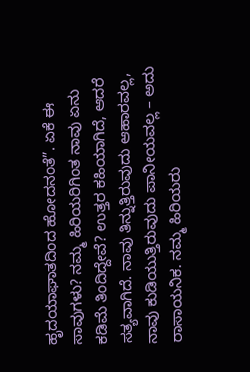ಹೃದಯಾಘಾತದಿಂದ ಹೋದನಂತೆ”. ಏಕೆ ಈ ಸಾವುಗಳು? ನಮ್ಮ ಹಿರಿಯರಿಗಿಂತ ನಾವು ಏನು ಕಡಿಮೆ ತಿಂದಿದ್ದೇವೆ? ಉತ್ತರ ಕಹಿಯಾಗಿದೆ, ಆದರೆ ಸತ್ಯವಾಗಿದೆ. ನಾವು ತಿನ್ನುತ್ತಿರುವುದು ಆಹಾರವಲ್ಲ, ನಾವು ಕುಡಿಯುತ್ತಿರುವುದು ಪಾನೀಯವಲ್ಲ – ಅದು ರಾಸಾಯನಿಕ. ನಮ್ಮ ಹಿರಿಯರು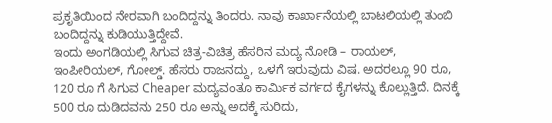ಪ್ರಕೃತಿಯಿಂದ ನೇರವಾಗಿ ಬಂದಿದ್ದನ್ನು ತಿಂದರು. ನಾವು ಕಾರ್ಖಾನೆಯಲ್ಲಿ ಬಾಟಲಿಯಲ್ಲಿ ತುಂಬಿ ಬಂದಿದ್ದನ್ನು ಕುಡಿಯುತ್ತಿದ್ದೇವೆ.
ಇಂದು ಅಂಗಡಿಯಲ್ಲಿ ಸಿಗುವ ಚಿತ್ರ-ವಿಚಿತ್ರ ಹೆಸರಿನ ಮದ್ಯ ನೋಡಿ – ರಾಯಲ್, ಇಂಪೀರಿಯಲ್, ಗೋಲ್ಡ್. ಹೆಸರು ರಾಜನದ್ದು, ಒಳಗೆ ಇರುವುದು ವಿಷ. ಅದರಲ್ಲೂ 90 ರೂ, 120 ರೂ ಗೆ ಸಿಗುವ Cheaper ಮದ್ಯವಂತೂ ಕಾರ್ಮಿಕ ವರ್ಗದ ಕೈಗಳನ್ನು ಕೊಲ್ಲುತ್ತಿದೆ. ದಿನಕ್ಕೆ 500 ರೂ ದುಡಿದವನು 250 ರೂ ಅನ್ನು ಅದಕ್ಕೆ ಸುರಿದು,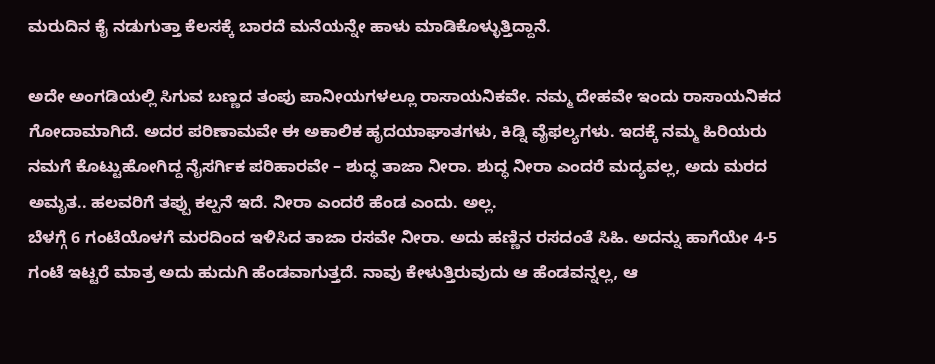ಮರುದಿನ ಕೈ ನಡುಗುತ್ತಾ ಕೆಲಸಕ್ಕೆ ಬಾರದೆ ಮನೆಯನ್ನೇ ಹಾಳು ಮಾಡಿಕೊಳ್ಳುತ್ತಿದ್ದಾನೆ.

ಅದೇ ಅಂಗಡಿಯಲ್ಲಿ ಸಿಗುವ ಬಣ್ಣದ ತಂಪು ಪಾನೀಯಗಳಲ್ಲೂ ರಾಸಾಯನಿಕವೇ. ನಮ್ಮ ದೇಹವೇ ಇಂದು ರಾಸಾಯನಿಕದ ಗೋದಾಮಾಗಿದೆ. ಅದರ ಪರಿಣಾಮವೇ ಈ ಅಕಾಲಿಕ ಹೃದಯಾಘಾತಗಳು, ಕಿಡ್ನಿ ವೈಫಲ್ಯಗಳು. ಇದಕ್ಕೆ ನಮ್ಮ ಹಿರಿಯರು ನಮಗೆ ಕೊಟ್ಟುಹೋಗಿದ್ದ ನೈಸರ್ಗಿಕ ಪರಿಹಾರವೇ – ಶುದ್ಧ ತಾಜಾ ನೀರಾ. ಶುದ್ಧ ನೀರಾ ಎಂದರೆ ಮದ್ಯವಲ್ಲ, ಅದು ಮರದ ಅಮೃತ.. ಹಲವರಿಗೆ ತಪ್ಪು ಕಲ್ಪನೆ ಇದೆ. ನೀರಾ ಎಂದರೆ ಹೆಂಡ ಎಂದು. ಅಲ್ಲ.
ಬೆಳಗ್ಗೆ 6 ಗಂಟೆಯೊಳಗೆ ಮರದಿಂದ ಇಳಿಸಿದ ತಾಜಾ ರಸವೇ ನೀರಾ. ಅದು ಹಣ್ಣಿನ ರಸದಂತೆ ಸಿಹಿ. ಅದನ್ನು ಹಾಗೆಯೇ 4-5 ಗಂಟೆ ಇಟ್ಟರೆ ಮಾತ್ರ ಅದು ಹುದುಗಿ ಹೆಂಡವಾಗುತ್ತದೆ. ನಾವು ಕೇಳುತ್ತಿರುವುದು ಆ ಹೆಂಡವನ್ನಲ್ಲ, ಆ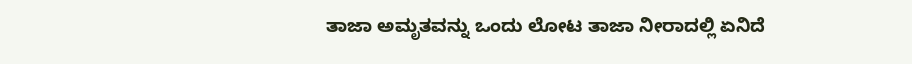ತಾಜಾ ಅಮೃತವನ್ನು ಒಂದು ಲೋಟ ತಾಜಾ ನೀರಾದಲ್ಲಿ ಏನಿದೆ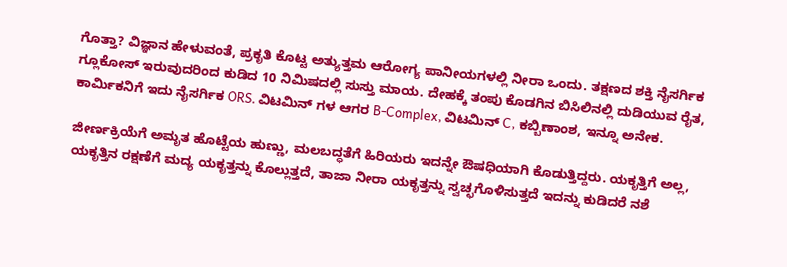ಗೊತ್ತಾ? ವಿಜ್ಞಾನ ಹೇಳುವಂತೆ, ಪ್ರಕೃತಿ ಕೊಟ್ಟ ಅತ್ಯುತ್ತಮ ಆರೋಗ್ಯ ಪಾನೀಯಗಳಲ್ಲಿ ನೀರಾ ಒಂದು. ತಕ್ಷಣದ ಶಕ್ತಿ ನೈಸರ್ಗಿಕ ಗ್ಲೂಕೋಸ್ ಇರುವುದರಿಂದ ಕುಡಿದ 10 ನಿಮಿಷದಲ್ಲಿ ಸುಸ್ತು ಮಾಯ. ದೇಹಕ್ಕೆ ತಂಪು ಕೊಡಗಿನ ಬಿಸಿಲಿನಲ್ಲಿ ದುಡಿಯುವ ರೈತ, ಕಾರ್ಮಿಕನಿಗೆ ಇದು ನೈಸರ್ಗಿಕ ORS. ವಿಟಮಿನ್ ಗಳ ಆಗರ B-Complex, ವಿಟಮಿನ್ C, ಕಬ್ಬಿಣಾಂಶ, ಇನ್ನೂ ಅನೇಕ.

ಜೀರ್ಣಕ್ರಿಯೆಗೆ ಅಮೃತ ಹೊಟ್ಟೆಯ ಹುಣ್ಣು, ಮಲಬದ್ಧತೆಗೆ ಹಿರಿಯರು ಇದನ್ನೇ ಔಷಧಿಯಾಗಿ ಕೊಡುತ್ತಿದ್ದರು. ಯಕೃತ್ತಿಗೆ ಅಲ್ಲ, ಯಕೃತ್ತಿನ ರಕ್ಷಣೆಗೆ ಮದ್ಯ ಯಕೃತ್ತನ್ನು ಕೊಲ್ಲುತ್ತದೆ, ತಾಜಾ ನೀರಾ ಯಕೃತ್ತನ್ನು ಸ್ವಚ್ಛಗೊಳಿಸುತ್ತದೆ ಇದನ್ನು ಕುಡಿದರೆ ನಶೆ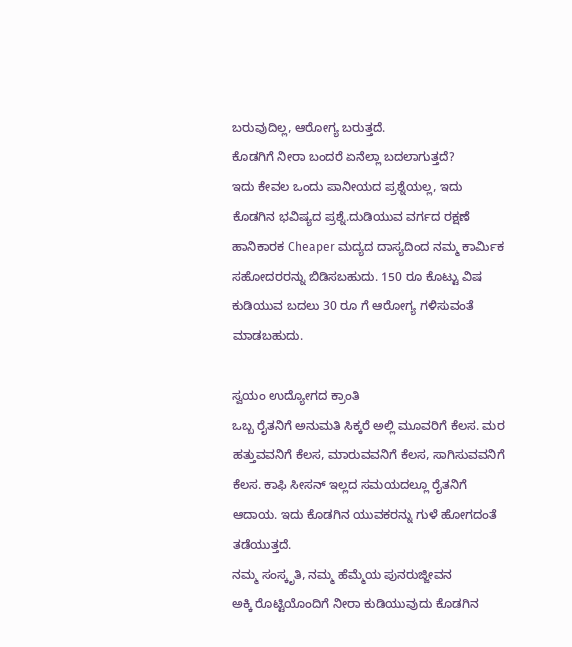ಬರುವುದಿಲ್ಲ, ಆರೋಗ್ಯ ಬರುತ್ತದೆ.
ಕೊಡಗಿಗೆ ನೀರಾ ಬಂದರೆ ಏನೆಲ್ಲಾ ಬದಲಾಗುತ್ತದೆ?
ಇದು ಕೇವಲ ಒಂದು ಪಾನೀಯದ ಪ್ರಶ್ನೆಯಲ್ಲ, ಇದು ಕೊಡಗಿನ ಭವಿಷ್ಯದ ಪ್ರಶ್ನೆ.ದುಡಿಯುವ ವರ್ಗದ ರಕ್ಷಣೆ ಹಾನಿಕಾರಕ Cheaper ಮದ್ಯದ ದಾಸ್ಯದಿಂದ ನಮ್ಮ ಕಾರ್ಮಿಕ ಸಹೋದರರನ್ನು ಬಿಡಿಸಬಹುದು. 150 ರೂ ಕೊಟ್ಟು ವಿಷ ಕುಡಿಯುವ ಬದಲು 30 ರೂ ಗೆ ಆರೋಗ್ಯ ಗಳಿಸುವಂತೆ ಮಾಡಬಹುದು.

ಸ್ವಯಂ ಉದ್ಯೋಗದ ಕ್ರಾಂತಿ
ಒಬ್ಬ ರೈತನಿಗೆ ಅನುಮತಿ ಸಿಕ್ಕರೆ ಅಲ್ಲಿ ಮೂವರಿಗೆ ಕೆಲಸ. ಮರ ಹತ್ತುವವನಿಗೆ ಕೆಲಸ, ಮಾರುವವನಿಗೆ ಕೆಲಸ, ಸಾಗಿಸುವವನಿಗೆ ಕೆಲಸ. ಕಾಫಿ ಸೀಸನ್ ಇಲ್ಲದ ಸಮಯದಲ್ಲೂ ರೈತನಿಗೆ ಆದಾಯ. ಇದು ಕೊಡಗಿನ ಯುವಕರನ್ನು ಗುಳೆ ಹೋಗದಂತೆ ತಡೆಯುತ್ತದೆ.
ನಮ್ಮ ಸಂಸ್ಕೃತಿ, ನಮ್ಮ ಹೆಮ್ಮೆಯ ಪುನರುಜ್ಜೀವನ
ಅಕ್ಕಿ ರೊಟ್ಟಿಯೊಂದಿಗೆ ನೀರಾ ಕುಡಿಯುವುದು ಕೊಡಗಿನ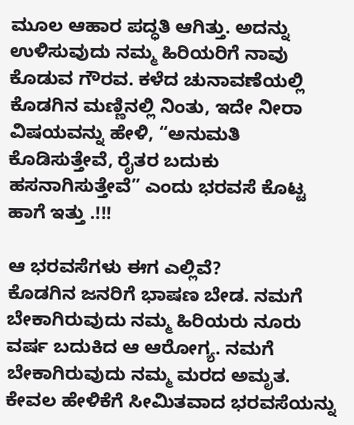ಮೂಲ ಆಹಾರ ಪದ್ಧತಿ ಆಗಿತ್ತು. ಅದನ್ನು ಉಳಿಸುವುದು ನಮ್ಮ ಹಿರಿಯರಿಗೆ ನಾವು ಕೊಡುವ ಗೌರವ. ಕಳೆದ ಚುನಾವಣೆಯಲ್ಲಿ ಕೊಡಗಿನ ಮಣ್ಣಿನಲ್ಲಿ ನಿಂತು, ಇದೇ ನೀರಾ ವಿಷಯವನ್ನು ಹೇಳಿ, “ಅನುಮತಿ ಕೊಡಿಸುತ್ತೇವೆ, ರೈತರ ಬದುಕು ಹಸನಾಗಿಸುತ್ತೇವೆ” ಎಂದು ಭರವಸೆ ಕೊಟ್ಟ ಹಾಗೆ ಇತ್ತು .!!!

ಆ ಭರವಸೆಗಳು ಈಗ ಎಲ್ಲಿವೆ?
ಕೊಡಗಿನ ಜನರಿಗೆ ಭಾಷಣ ಬೇಡ. ನಮಗೆ ಬೇಕಾಗಿರುವುದು ನಮ್ಮ ಹಿರಿಯರು ನೂರು ವರ್ಷ ಬದುಕಿದ ಆ ಆರೋಗ್ಯ. ನಮಗೆ ಬೇಕಾಗಿರುವುದು ನಮ್ಮ ಮರದ ಅಮೃತ. ಕೇವಲ ಹೇಳಿಕೆಗೆ ಸೀಮಿತವಾದ ಭರವಸೆಯನ್ನು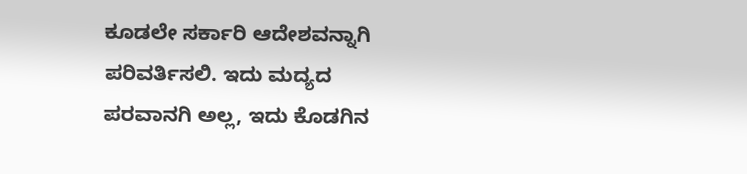ಕೂಡಲೇ ಸರ್ಕಾರಿ ಆದೇಶವನ್ನಾಗಿ ಪರಿವರ್ತಿಸಲಿ. ಇದು ಮದ್ಯದ ಪರವಾನಗಿ ಅಲ್ಲ, ಇದು ಕೊಡಗಿನ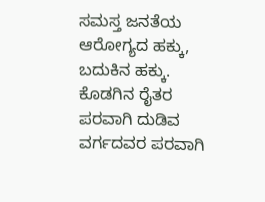ಸಮಸ್ತ ಜನತೆಯ ಆರೋಗ್ಯದ ಹಕ್ಕು, ಬದುಕಿನ ಹಕ್ಕು. ಕೊಡಗಿನ ರೈತರ ಪರವಾಗಿ ದುಡಿವ ವರ್ಗದವರ ಪರವಾಗಿ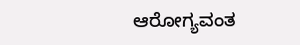ಆರೋಗ್ಯವಂತ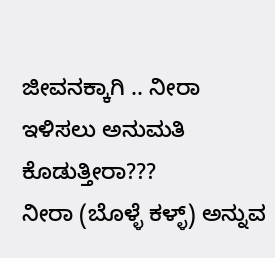ಜೀವನಕ್ಕಾಗಿ .. ನೀರಾ ಇಳಿಸಲು ಅನುಮತಿ ಕೊಡುತ್ತೀರಾ???
ನೀರಾ (ಬೊಳ್ಳೆ ಕಳ್ಳ್) ಅನ್ನುವ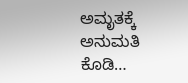ಅಮೃತಕ್ಕೆ ಅನುಮತಿ ಕೊಡಿ…